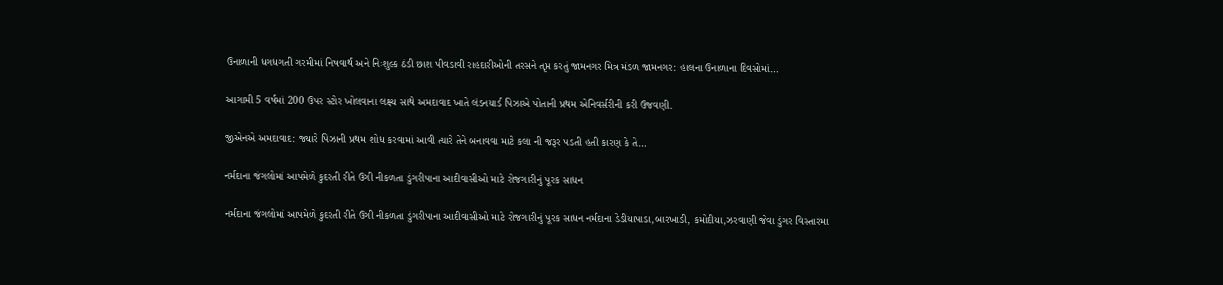ઉનાળાની ધગધગતી ગરમીમાં નિષવાર્થ અને નિઃશુલ્ક ઠંડી છાશ પીવડાવી રાહદારીઓની તરસને તૃપ્ત કરતું જામનગર મિત્ર મંડળ જામનગર: હાલના ઉનાળાના દિવસોમાં…

આગામી 5 વર્ષમાં 200 ઉપર સ્ટોર ખોલવાના લક્ષ્ય સાથે અમદાવાદ ખાતે લંડનયાર્ડ પિઝાએ પોતાની પ્રથમ એનિવર્સરીની કરી ઉજવણી.

જીએનએ અમદાવાદ: જ્યારે પિઝાની પ્રથમ શોધ કરવામાં આવી ત્યારે તેને બનાવવા માટે કલા ની જરૂર પડતી હતી કારણ કે તે…

નર્મદાના જંગલોમાં આપમેળે કુદરતી રીતે ઉગી નીકળતા ડુંગરીપાના આદીવાસીઓ માટે રોજગારીનું પૂરક સાધન

નર્મદાના જંગલોમાં આપમેળે કુદરતી રીતે ઉગી નીકળતા ડુંગરીપાના આદીવાસીઓ માટે રોજગારીનું પૂરક સાધન નર્મદાના ડેડીયાપાડા,બારખાડી, કમોદીયા,ઝરવાણી જેવા ડુંગર વિસ્તારમા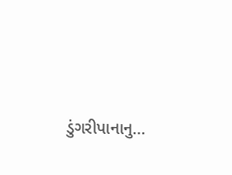ડુંગરીપાનાનુ…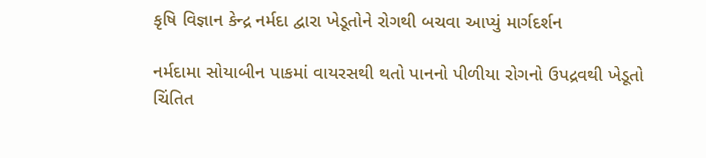કૃષિ વિજ્ઞાન કેન્દ્ર નર્મદા દ્વારા ખેડૂતોને રોગથી બચવા આપ્યું માર્ગદર્શન

નર્મદામા સોયાબીન પાકમાં વાયરસથી થતો પાનનો પીળીયા રોગનો ઉપદ્રવથી ખેડૂતો ચિંતિત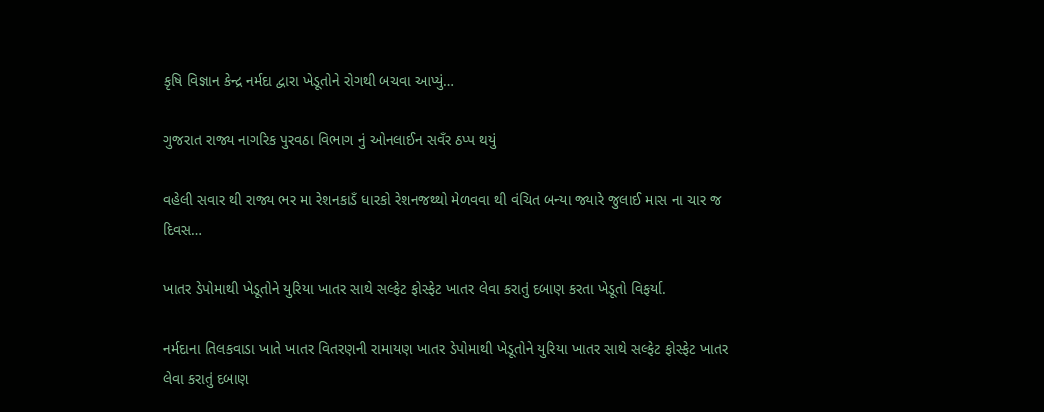કૃષિ વિજ્ઞાન કેન્દ્ર નર્મદા દ્વારા ખેડૂતોને રોગથી બચવા આપ્યું…

ગુજરાત રાજ્ય નાગરિક પુરવઠા વિભાગ નું ઓનલાઈન સવઁર ઠપ્પ થયું

વહેલી સવાર થી રાજ્ય ભર મા રેશનકાડઁ ધારકો રેશનજથ્થો મેળવવા થી વંચિત બન્યા જ્યારે જુલાઈ માસ ના ચાર જ દિવસ…

ખાતર ડેપોમાથી ખેડૂતોને યુરિયા ખાતર સાથે સલ્ફેટ ફોસ્ફેટ ખાતર લેવા કરાતું દબાણ કરતા ખેડૂતો વિફર્યા.

નર્મદાના તિલકવાડા ખાતે ખાતર વિતરણની રામાયણ ખાતર ડેપોમાથી ખેડૂતોને યુરિયા ખાતર સાથે સલ્ફેટ ફોસ્ફેટ ખાતર લેવા કરાતું દબાણ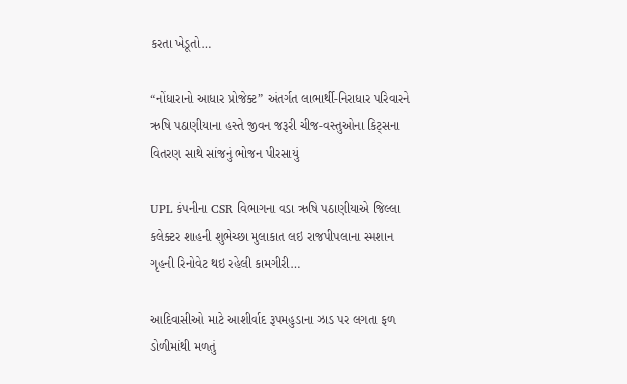કરતા ખેડૂતો…

“નોંધારાનો આધાર પ્રોજેક્ટ” અંતર્ગત લાભાર્થી-નિરાધાર પરિવારને ઋષિ પઠાણીયાના હસ્તે જીવન જરૂરી ચીજ-વસ્તુઓના કિટ્સના વિતરણ સાથે સાંજનું ભોજન પીરસાયું

UPL કંપનીના CSR વિભાગના વડા ઋષિ પઠાણીયાએ જિલ્લા કલેક્ટર શાહની શુભેચ્છા મુલાકાત લઇ રાજપીપલાના સ્મશાન ગૃહની રિનોવેટ થઇ રહેલી કામગીરી…

આદિવાસીઓ માટે આશીર્વાદ રૂપમહુડાના ઝાડ પર લગતા ફળ ડોળીમાંથી મળતું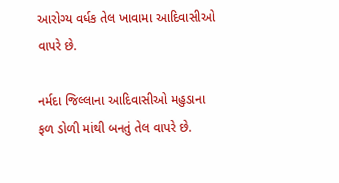આરોગ્ય વર્ધક તેલ ખાવામા આદિવાસીઓ વાપરે છે.

નર્મદા જિલ્લાના આદિવાસીઓ મહુડાના ફળ ડોળી માંથી બનતું તેલ વાપરે છે.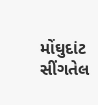મોંઘુદાંટ સીંગતેલ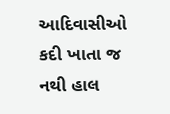આદિવાસીઓ કદી ખાતા જ નથી હાલ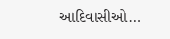આદિવાસીઓ…